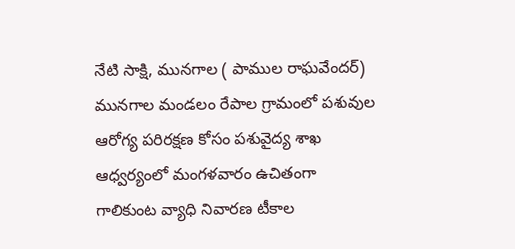నేటి సాక్షి, మునగాల ( పాముల రాఘవేందర్) మునగాల మండలం రేపాల గ్రామంలో పశువుల ఆరోగ్య పరిరక్షణ కోసం పశువైద్య శాఖ ఆధ్వర్యంలో మంగళవారం ఉచితంగా గాలికుంట వ్యాధి నివారణ టీకాల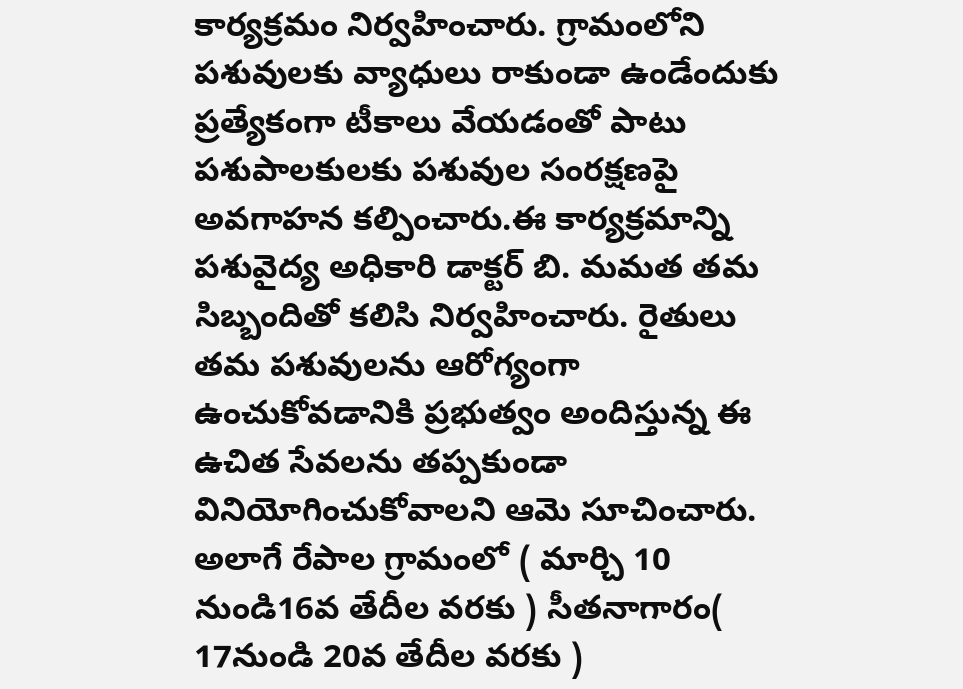కార్యక్రమం నిర్వహించారు. గ్రామంలోని పశువులకు వ్యాధులు రాకుండా ఉండేందుకు ప్రత్యేకంగా టీకాలు వేయడంతో పాటు పశుపాలకులకు పశువుల సంరక్షణపై అవగాహన కల్పించారు.ఈ కార్యక్రమాన్ని పశువైద్య అధికారి డాక్టర్ బి. మమత తమ సిబ్బందితో కలిసి నిర్వహించారు. రైతులు తమ పశువులను ఆరోగ్యంగా ఉంచుకోవడానికి ప్రభుత్వం అందిస్తున్న ఈ ఉచిత సేవలను తప్పకుండా వినియోగించుకోవాలని ఆమె సూచించారు. అలాగే రేపాల గ్రామంలో ( మార్చి 10 నుండి16వ తేదీల వరకు ) సీతనాగారం( 17నుండి 20వ తేదీల వరకు )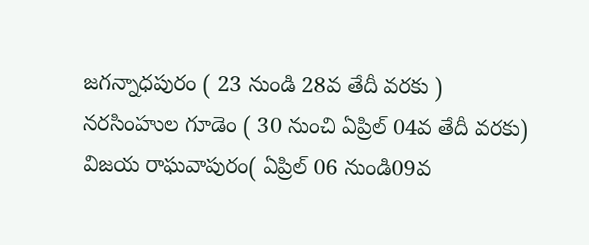జగన్నాధపురం ( 23 నుండి 28వ తేదీ వరకు ) నరసింహుల గూడెం ( 30 నుంచి ఏప్రిల్ 04వ తేదీ వరకు) విజయ రాఘవాపురం( ఏప్రిల్ 06 నుండి09వ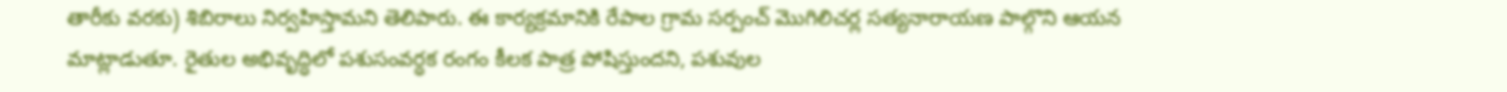తారీకు వరకు) శిబిరాలు నిర్వహిస్తామని తెలిపారు. ఈ కార్యక్రమానికి రేపాల గ్రామ సర్పంచ్ మొగిలిచర్ల సత్యనారాయణ పాల్గొని ఆయన మాట్లాడుతూ. రైతుల అభివృద్ధిలో పశుసంవర్ధక రంగం కీలక పాత్ర పోషిస్తుందని, పశువుల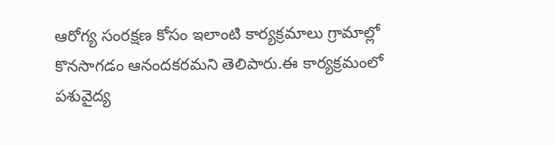ఆరోగ్య సంరక్షణ కోసం ఇలాంటి కార్యక్రమాలు గ్రామాల్లో కొనసాగడం ఆనందకరమని తెలిపారు.ఈ కార్యక్రమంలో పశువైద్య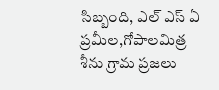సిబ్బంది, ఎల్ ఎస్ ఏ ప్రమీల,గోపాలమిత్ర శీను గ్రామ ప్రజలు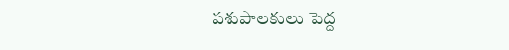పశుపాలకులు పెద్ద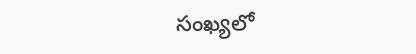సంఖ్యలో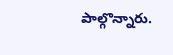పాల్గొన్నారు.